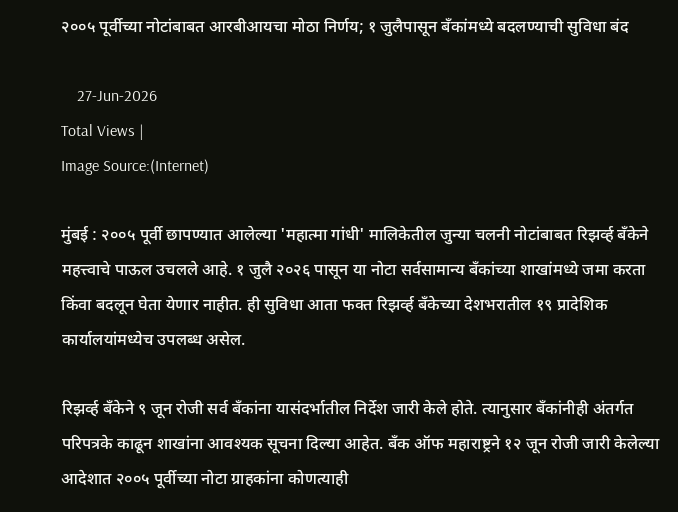२००५ पूर्वीच्या नोटांबाबत आरबीआयचा मोठा निर्णय; १ जुलैपासून बँकांमध्ये बदलण्याची सुविधा बंद

    27-Jun-2026
Total Views |
Image Source:(Internet)

मुंबई : २००५ पूर्वी छापण्यात आलेल्या 'महात्मा गांधी' मालिकेतील जुन्या चलनी नोटांबाबत रिझर्व्ह बँकेने महत्त्वाचे पाऊल उचलले आहे. १ जुलै २०२६ पासून या नोटा सर्वसामान्य बँकांच्या शाखांमध्ये जमा करता किंवा बदलून घेता येणार नाहीत. ही सुविधा आता फक्त रिझर्व्ह बँकेच्या देशभरातील १९ प्रादेशिक कार्यालयांमध्येच उपलब्ध असेल.

रिझर्व्ह बँकेने ९ जून रोजी सर्व बँकांना यासंदर्भातील निर्देश जारी केले होते. त्यानुसार बँकांनीही अंतर्गत परिपत्रके काढून शाखांना आवश्यक सूचना दिल्या आहेत. बँक ऑफ महाराष्ट्रने १२ जून रोजी जारी केलेल्या आदेशात २००५ पूर्वीच्या नोटा ग्राहकांना कोणत्याही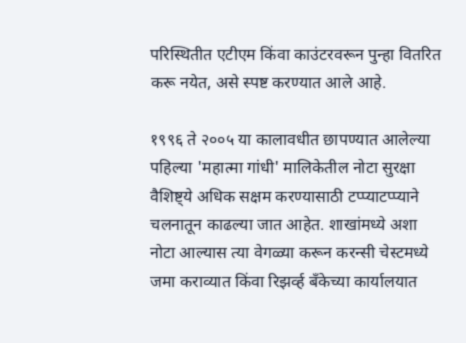परिस्थितीत एटीएम किंवा काउंटरवरून पुन्हा वितरित करू नयेत, असे स्पष्ट करण्यात आले आहे.

१९९६ ते २००५ या कालावधीत छापण्यात आलेल्या पहिल्या 'महात्मा गांधी' मालिकेतील नोटा सुरक्षा वैशिष्ट्ये अधिक सक्षम करण्यासाठी टप्प्याटप्प्याने चलनातून काढल्या जात आहेत. शाखांमध्ये अशा नोटा आल्यास त्या वेगळ्या करून करन्सी चेस्टमध्ये जमा कराव्यात किंवा रिझर्व्ह बँकेच्या कार्यालयात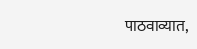पाठवाव्यात,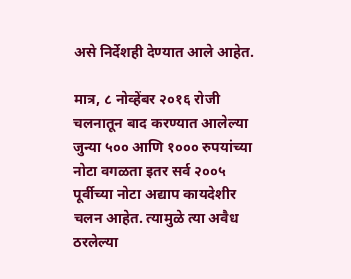असे निर्देशही देण्यात आले आहेत.

मात्र, ८ नोव्हेंबर २०१६ रोजी चलनातून बाद करण्यात आलेल्या जुन्या ५०० आणि १००० रुपयांच्या नोटा वगळता इतर सर्व २००५ पूर्वीच्या नोटा अद्याप कायदेशीर चलन आहेत. त्यामुळे त्या अवैध ठरलेल्या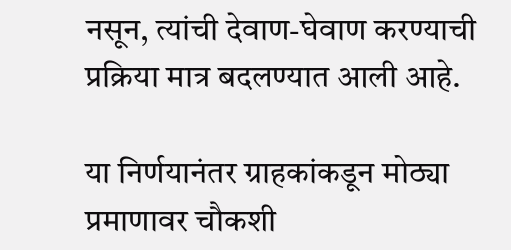नसून, त्यांची देवाण-घेवाण करण्याची प्रक्रिया मात्र बदलण्यात आली आहे.

या निर्णयानंतर ग्राहकांकडून मोठ्या प्रमाणावर चौकशी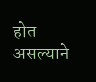होत असल्याने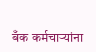बँक कर्मचाऱ्यांना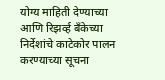योग्य माहिती देण्याच्या आणि रिझर्व्ह बँकेच्या निर्देशांचे काटेकोर पालन करण्याच्या सूचना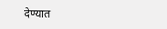देण्यात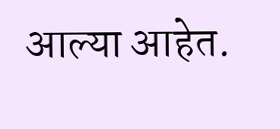आल्या आहेत.